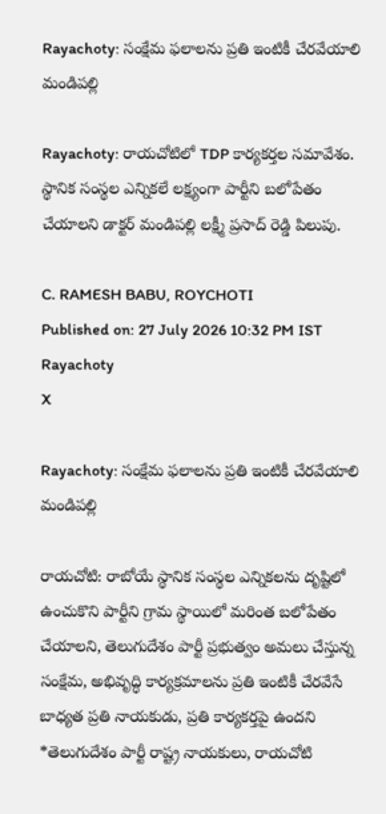Rayachoty: సంక్షేమ ఫలాలను ప్రతి ఇంటికీ చేరవేయాలి మండిపల్లి

Rayachoty: రాయచోటిలో TDP కార్యకర్తల సమావేశం. స్థానిక సంస్థల ఎన్నికలే లక్ష్యంగా పార్టీని బలోపేతం చేయాలని డాక్టర్ మండిపల్లి లక్ష్మీ ప్రసాద్ రెడ్డి పిలుపు.

C. RAMESH BABU, ROYCHOTI
Published on: 27 July 2026 10:32 PM IST
Rayachoty
X

Rayachoty: సంక్షేమ ఫలాలను ప్రతి ఇంటికీ చేరవేయాలి మండిపల్లి

రాయచోటి: రాబోయే స్థానిక సంస్థల ఎన్నికలను దృష్టిలో ఉంచుకొని పార్టీని గ్రామ స్థాయిలో మరింత బలోపేతం చేయాలని, తెలుగుదేశం పార్టీ ప్రభుత్వం అమలు చేస్తున్న సంక్షేమ, అభివృద్ధి కార్యక్రమాలను ప్రతి ఇంటికీ చేరవేసే బాధ్యత ప్రతి నాయకుడు, ప్రతి కార్యకర్తపై ఉందని *తెలుగుదేశం పార్టీ రాష్ట్ర నాయకులు, రాయచోటి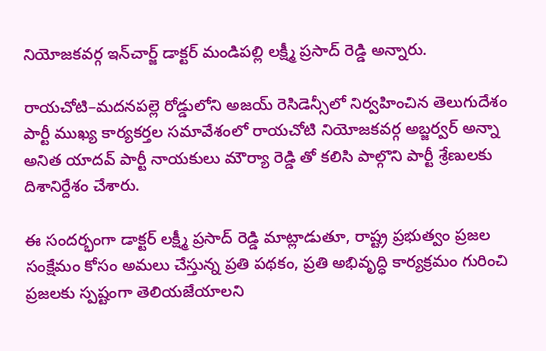నియోజకవర్గ ఇన్‌చార్జ్ డాక్టర్ మండిపల్లి లక్ష్మీ ప్రసాద్ రెడ్డి అన్నారు.

రాయచోటి–మదనపల్లె రోడ్డులోని అజయ్ రెసిడెన్సీలో నిర్వహించిన తెలుగుదేశం పార్టీ ముఖ్య కార్యకర్తల సమావేశంలో రాయచోటి నియోజకవర్గ అబ్జర్వర్ అన్నా అనిత యాదవ్ పార్టీ నాయకులు మౌర్యా రెడ్డి తో కలిసి పాల్గొని పార్టీ శ్రేణులకు దిశానిర్దేశం చేశారు.

ఈ సందర్భంగా డాక్టర్ లక్ష్మీ ప్రసాద్ రెడ్డి మాట్లాడుతూ, రాష్ట్ర ప్రభుత్వం ప్రజల సంక్షేమం కోసం అమలు చేస్తున్న ప్రతి పథకం, ప్రతి అభివృద్ధి కార్యక్రమం గురించి ప్రజలకు స్పష్టంగా తెలియజేయాలని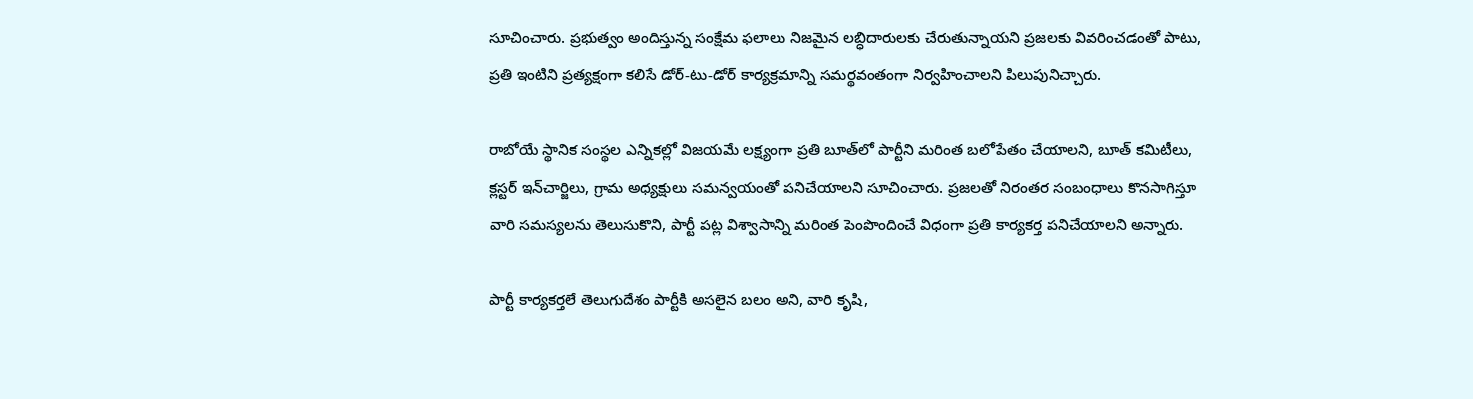సూచించారు. ప్రభుత్వం అందిస్తున్న సంక్షేమ ఫలాలు నిజమైన లబ్ధిదారులకు చేరుతున్నాయని ప్రజలకు వివరించడంతో పాటు, ప్రతి ఇంటిని ప్రత్యక్షంగా కలిసే డోర్-టు-డోర్ కార్యక్రమాన్ని సమర్థవంతంగా నిర్వహించాలని పిలుపునిచ్చారు.

రాబోయే స్థానిక సంస్థల ఎన్నికల్లో విజయమే లక్ష్యంగా ప్రతి బూత్‌లో పార్టీని మరింత బలోపేతం చేయాలని, బూత్ కమిటీలు, క్లస్టర్ ఇన్‌చార్జిలు, గ్రామ అధ్యక్షులు సమన్వయంతో పనిచేయాలని సూచించారు. ప్రజలతో నిరంతర సంబంధాలు కొనసాగిస్తూ వారి సమస్యలను తెలుసుకొని, పార్టీ పట్ల విశ్వాసాన్ని మరింత పెంపొందించే విధంగా ప్రతి కార్యకర్త పనిచేయాలని అన్నారు.

పార్టీ కార్యకర్తలే తెలుగుదేశం పార్టీకి అసలైన బలం అని, వారి కృషి,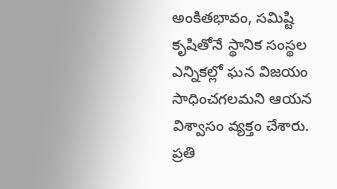అంకితభావం, సమిష్టి కృషితోనే స్థానిక సంస్థల ఎన్నికల్లో ఘన విజయం సాధించగలమని ఆయన విశ్వాసం వ్యక్తం చేశారు. ప్రతి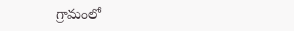గ్రామంలో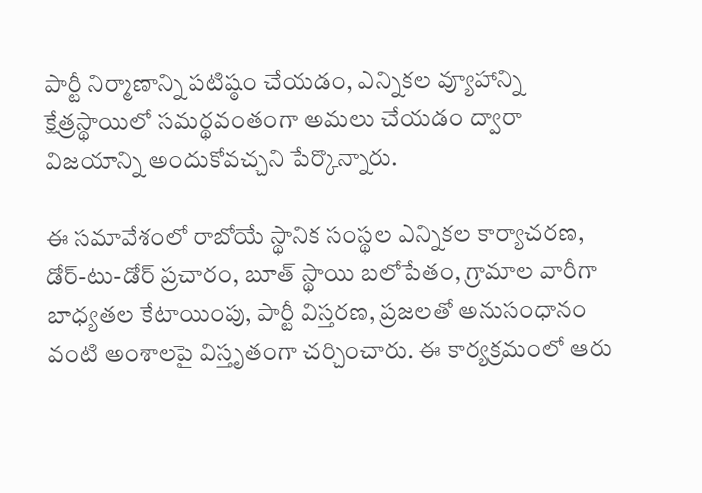పార్టీ నిర్మాణాన్ని పటిష్ఠం చేయడం, ఎన్నికల వ్యూహాన్ని క్షేత్రస్థాయిలో సమర్థవంతంగా అమలు చేయడం ద్వారా విజయాన్ని అందుకోవచ్చని పేర్కొన్నారు.

ఈ సమావేశంలో రాబోయే స్థానిక సంస్థల ఎన్నికల కార్యాచరణ, డోర్-టు-డోర్ ప్రచారం, బూత్ స్థాయి బలోపేతం, గ్రామాల వారీగా బాధ్యతల కేటాయింపు, పార్టీ విస్తరణ, ప్రజలతో అనుసంధానం వంటి అంశాలపై విస్తృతంగా చర్చించారు. ఈ కార్యక్రమంలో ఆరు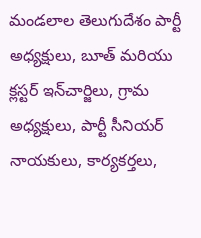మండలాల తెలుగుదేశం పార్టీ అధ్యక్షులు, బూత్ మరియు క్లస్టర్ ఇన్‌చార్జిలు, గ్రామ అధ్యక్షులు, పార్టీ సీనియర్ నాయకులు, కార్యకర్తలు,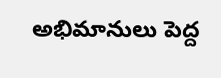అభిమానులు పెద్ద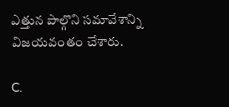ఎత్తున పాల్గొని సమావేశాన్ని విజయవంతం చేశారు.

C.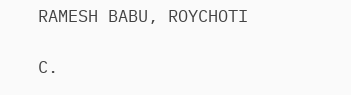RAMESH BABU, ROYCHOTI

C.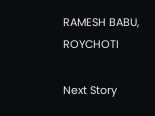RAMESH BABU, ROYCHOTI

Next Story